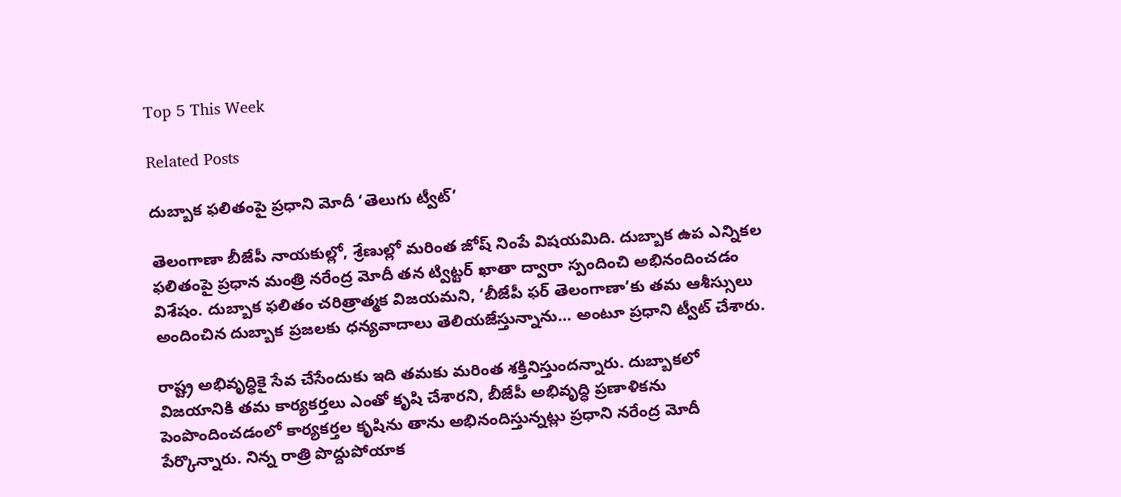Top 5 This Week

Related Posts

దుబ్బాక ఫలితంపై ప్రధాని మోదీ ‘తెలుగు ట్వీట్’

తెలంగాణా బీజేపీ నాయకుల్లో, శ్రేణుల్లో మరింత జోష్ నింపే విషయమిది. దుబ్బాక ఉప ఎన్నికల ఫలితంపై ప్రధాన మంత్రి నరేంద్ర మోదీ తన ట్విట్టర్ ఖాతా ద్వారా స్పందించి అభినందించడం విశేషం. దుబ్బాక ఫలితం చరిత్రాత్మక విజయమని, ‘బీజేపీ ఫర్ తెలంగాణా’కు తమ ఆశీస్సులు అందించిన దుబ్బాక ప్రజలకు ధన్యవాదాలు తెలియజేస్తున్నాను… అంటూ ప్రధాని ట్వీట్ చేశారు.

రాష్ట్ర అభివృద్ధికై సేవ చేసేందుకు ఇది తమకు మరింత శక్తినిస్తుందన్నారు. దుబ్బాకలో విజయానికి తమ కార్యకర్తలు ఎంతో కృషి చేశారని, బీజేపీ అభివృద్ధి ప్రణాళికను పెంపొందించడంలో కార్యకర్తల కృషిను తాను అభినందిస్తున్నట్లు ప్రధాని నరేంద్ర మోదీ పేర్కొన్నారు. నిన్న రాత్రి పొద్దుపోయాక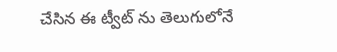చేసిన ఈ ట్వీట్ ను తెలుగులోనే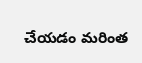చేయడం మరింత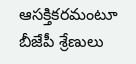ఆసక్తికరమంటూ బీజేపీ శ్రేణులు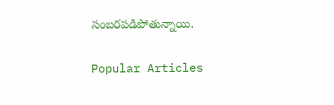సంబరపడిపోతున్నాయి.

Popular Articles